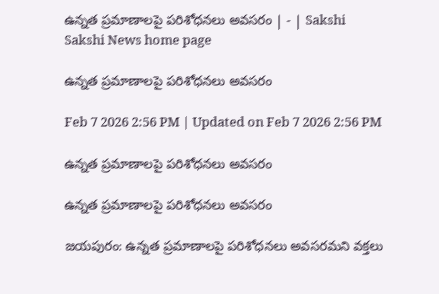ఉన్నత ప్రమాణాలపై పరిశోధనలు అవసరం | - | Sakshi
Sakshi News home page

ఉన్నత ప్రమాణాలపై పరిశోధనలు అవసరం

Feb 7 2026 2:56 PM | Updated on Feb 7 2026 2:56 PM

ఉన్నత ప్రమాణాలపై పరిశోధనలు అవసరం

ఉన్నత ప్రమాణాలపై పరిశోధనలు అవసరం

జయపురం: ఉన్నత ప్రమాణాలపై పరిశోధనలు అవసరమని వక్తలు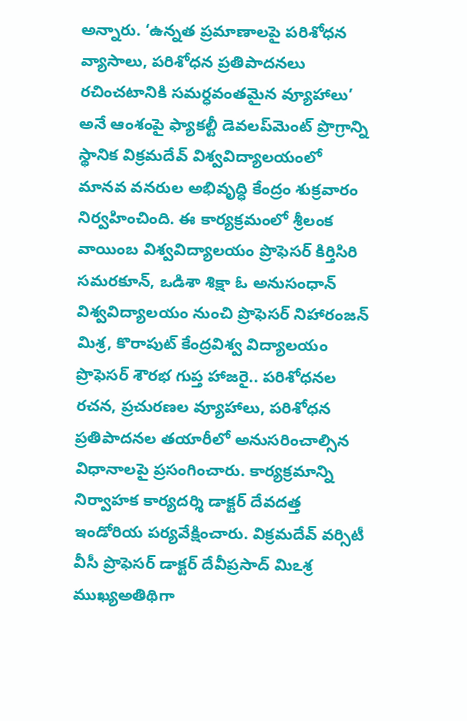అన్నారు. ‘ఉన్నత ప్రమాణాలపై పరిశోధన వ్యాసాలు, పరిశోధన ప్రతిపాదనలు రచించటానికి సమర్ధవంతమైన వ్యూహాలు’ అనే ఆంశంపై ఫ్యాకల్టీ డెవలప్‌మెంట్‌ ప్రొగ్రాన్ని స్థానిక విక్రమదేవ్‌ విశ్వవిద్యాలయంలో మానవ వనరుల అభివృద్ధి కేంద్రం శుక్రవారం నిర్వహించింది. ఈ కార్యక్రమంలో శ్రీలంక వాయింబ విశ్వవిద్యాలయం ప్రొఫెసర్‌ కిర్తిసిరి సమరకూన్‌, ఒడిశా శిక్షా ఓ అనుసంధాన్‌ విశ్వవిద్యాలయం నుంచి ప్రొఫెసర్‌ నిహారంజన్‌ మిశ్ర, కొరాపుట్‌ కేంద్రవిశ్వ విద్యాలయం ప్రొఫెసర్‌ శౌరభ గుప్త హాజరై.. పరిశోధనల రచన, ప్రచురణల వ్యూహాలు, పరిశోధన ప్రతిపాదనల తయారీలో అనుసరించాల్సిన విధానాలపై ప్రసంగించారు. కార్యక్రమాన్ని నిర్వాహక కార్యదర్శి డాక్టర్‌ దేవదత్త ఇండోరియ పర్యవేక్షించారు. విక్రమదేవ్‌ వర్సిటీ వీసీ ప్రొఫెసర్‌ డాక్టర్‌ దేవీప్రసాద్‌ మిఽశ్ర ముఖ్యఅతిథిగా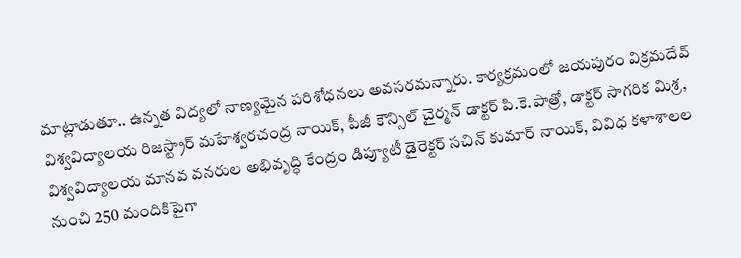మాట్లాడుతూ.. ఉన్నత విద్యలో నాణ్యమైన పరిశోధనలు అవసరమన్నారు. కార్యక్రమంలో జయపురం విక్రమదేవ్‌ విశ్వవిద్యాలయ రిజస్ట్రార్‌ మహేశ్వరచంద్ర నాయిక్‌, పీజీ కౌన్సిల్‌ చైర్మన్‌ డాక్టర్‌ పి.కె.పాత్రో, డాక్టర్‌ సాగరిక మిశ్ర, విశ్వవిద్యాలయ మానవ వనరుల అభివృద్ధి కేంద్రం డిప్యూటీ డైరెక్టర్‌ సచిన్‌ కుమార్‌ నాయిక్‌, వివిధ కళాశాలల నుంచి 250 మందికిపైగా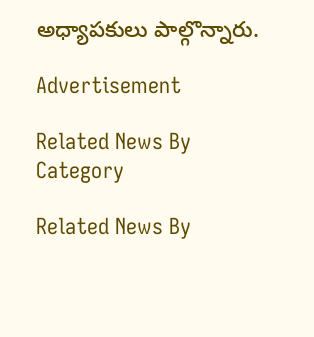అధ్యాపకులు పాల్గొన్నారు.

Advertisement

Related News By Category

Related News By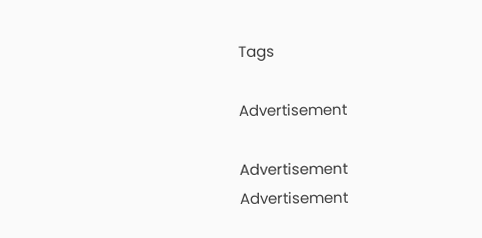Tags

Advertisement

Advertisement
Advertisement